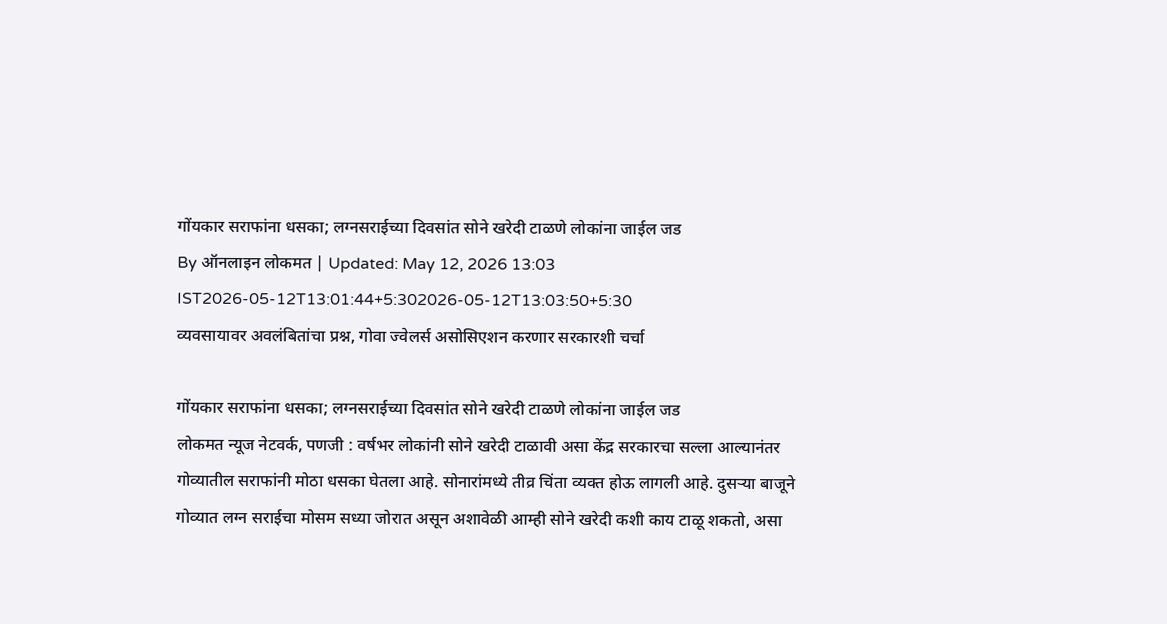गोंयकार सराफांना धसका; लग्नसराईच्या दिवसांत सोने खरेदी टाळणे लोकांना जाईल जड
By ऑनलाइन लोकमत | Updated: May 12, 2026 13:03 IST2026-05-12T13:01:44+5:302026-05-12T13:03:50+5:30
व्यवसायावर अवलंबितांचा प्रश्न, गोवा ज्वेलर्स असोसिएशन करणार सरकारशी चर्चा

गोंयकार सराफांना धसका; लग्नसराईच्या दिवसांत सोने खरेदी टाळणे लोकांना जाईल जड
लोकमत न्यूज नेटवर्क, पणजी : वर्षभर लोकांनी सोने खरेदी टाळावी असा केंद्र सरकारचा सल्ला आल्यानंतर गोव्यातील सराफांनी मोठा धसका घेतला आहे. सोनारांमध्ये तीव्र चिंता व्यक्त होऊ लागली आहे. दुसऱ्या बाजूने गोव्यात लग्न सराईचा मोसम सध्या जोरात असून अशावेळी आम्ही सोने खरेदी कशी काय टाळू शकतो, असा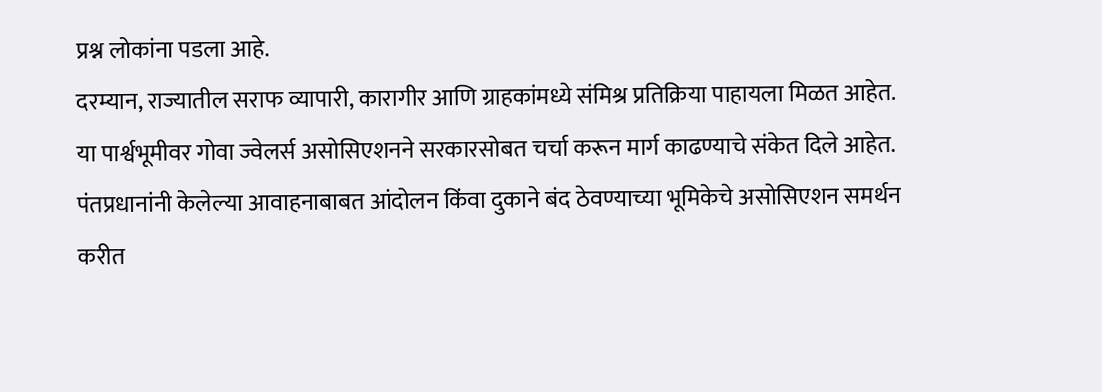प्रश्न लोकांना पडला आहे.
दरम्यान, राज्यातील सराफ व्यापारी, कारागीर आणि ग्राहकांमध्ये संमिश्र प्रतिक्रिया पाहायला मिळत आहेत. या पार्श्वभूमीवर गोवा ज्वेलर्स असोसिएशनने सरकारसोबत चर्चा करून मार्ग काढण्याचे संकेत दिले आहेत. पंतप्रधानांनी केलेल्या आवाहनाबाबत आंदोलन किंवा दुकाने बंद ठेवण्याच्या भूमिकेचे असोसिएशन समर्थन करीत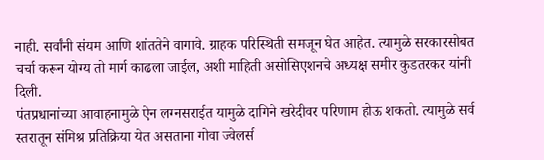नाही. सर्वांनी संयम आणि शांततेने वागावे. ग्राहक परिस्थिती समजून घेत आहेत. त्यामुळे सरकारसोबत चर्चा करून योग्य तो मार्ग काढला जाईल, अशी माहिती असोसिएशनचे अध्यक्ष समीर कुडतरकर यांनी दिली.
पंतप्रधानांच्या आवाहनामुळे ऐन लग्नसराईत यामुळे दागिने खरेदीवर परिणाम होऊ शकतो. त्यामुळे सर्व स्तरातून संमिश्र प्रतिक्रिया येत असताना गोवा ज्वेलर्स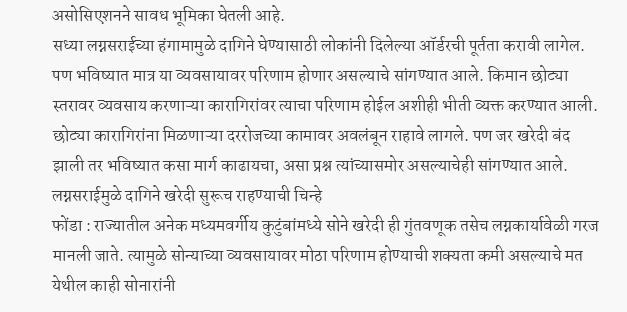असोसिएशनने सावध भूमिका घेतली आहे.
सध्या लग्नसराईच्या हंगामामुळे दागिने घेण्यासाठी लोकांनी दिलेल्या ऑर्डरची पूर्तता करावी लागेल. पण भविष्यात मात्र या व्यवसायावर परिणाम होणार असल्याचे सांगण्यात आले. किमान छोट्या स्तरावर व्यवसाय करणाऱ्या कारागिरांवर त्याचा परिणाम होईल अशीही भीती व्यक्त करण्यात आली. छोट्या कारागिरांना मिळणाऱ्या दररोजच्या कामावर अवलंबून राहावे लागले. पण जर खरेदी बंद झाली तर भविष्यात कसा मार्ग काढायचा, असा प्रश्न त्यांच्यासमोर असल्याचेही सांगण्यात आले.
लग्नसराईमुळे दागिने खरेदी सुरूच राहण्याची चिन्हे
फोंडा : राज्यातील अनेक मध्यमवर्गीय कुटुंबांमध्ये सोने खरेदी ही गुंतवणूक तसेच लग्नकार्यावेळी गरज मानली जाते. त्यामुळे सोन्याच्या व्यवसायावर मोठा परिणाम होण्याची शक्यता कमी असल्याचे मत येथील काही सोनारांनी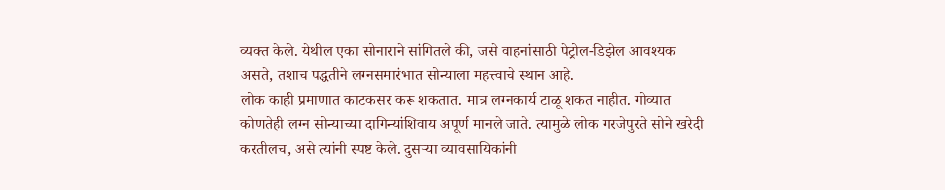व्यक्त केले. येथील एका सोनाराने सांगितले की, जसे वाहनांसाठी पेट्रोल-डिझेल आवश्यक असते, तशाच पद्धतीने लग्नसमारंभात सोन्याला महत्त्वाचे स्थान आहे.
लोक काही प्रमाणात काटकसर करू शकतात. मात्र लग्नकार्य टाळू शकत नाहीत. गोव्यात कोणतेही लग्न सोन्याच्या दागिन्यांशिवाय अपूर्ण मानले जाते. त्यामुळे लोक गरजेपुरते सोने खरेदी करतीलच, असे त्यांनी स्पष्ट केले. दुसऱ्या व्यावसायिकांनी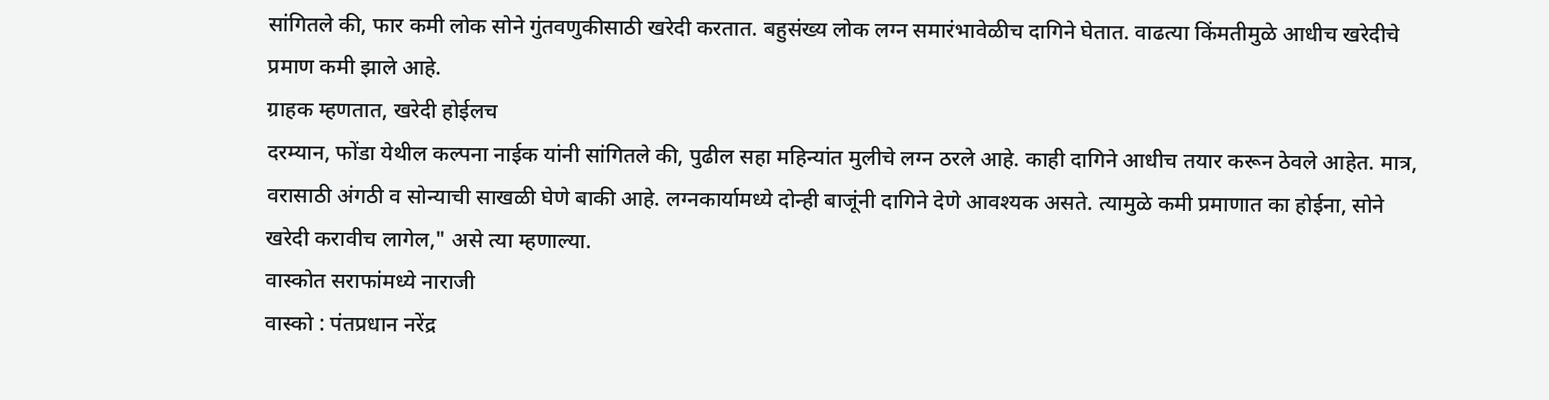सांगितले की, फार कमी लोक सोने गुंतवणुकीसाठी खरेदी करतात. बहुसंख्य लोक लग्न समारंभावेळीच दागिने घेतात. वाढत्या किंमतीमुळे आधीच खरेदीचे प्रमाण कमी झाले आहे.
ग्राहक म्हणतात, खरेदी होईलच
दरम्यान, फोंडा येथील कल्पना नाईक यांनी सांगितले की, पुढील सहा महिन्यांत मुलीचे लग्न ठरले आहे. काही दागिने आधीच तयार करून ठेवले आहेत. मात्र, वरासाठी अंगठी व सोन्याची साखळी घेणे बाकी आहे. लग्नकार्यामध्ये दोन्ही बाजूंनी दागिने देणे आवश्यक असते. त्यामुळे कमी प्रमाणात का होईना, सोने खरेदी करावीच लागेल," असे त्या म्हणाल्या.
वास्कोत सराफांमध्ये नाराजी
वास्को : पंतप्रधान नरेंद्र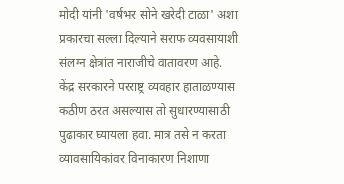मोदी यांनी 'वर्षभर सोने खरेदी टाळा' अशा प्रकारचा सल्ला दिल्याने सराफ व्यवसायाशी संलग्न क्षेत्रांत नाराजीचे वातावरण आहे. केंद्र सरकारने परराष्ट्र व्यवहार हाताळण्यास कठीण ठरत असल्यास तो सुधारण्यासाठी पुढाकार घ्यायला हवा. मात्र तसे न करता व्यावसायिकांवर विनाकारण निशाणा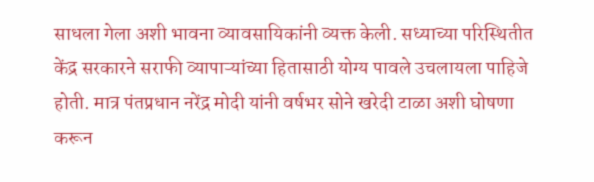साधला गेला अशी भावना व्यावसायिकांनी व्यक्त केली. सध्याच्या परिस्थितीत केंद्र सरकारने सराफी व्यापाऱ्यांच्या हितासाठी योग्य पावले उचलायला पाहिजे होती. मात्र पंतप्रधान नरेंद्र मोदी यांनी वर्षभर सोने खरेदी टाळा अशी घोषणा करून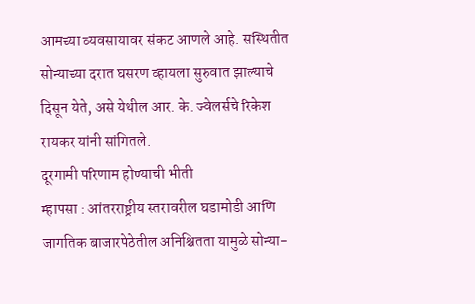आमच्या व्यवसायावर संकट आणले आहे. सस्थितीत सोन्याच्या दरात घसरण व्हायला सुरुवात झाल्याचे दिसून येते, असे येथील आर. के. ज्वेलर्सचे रिकेश रायकर यांनी सांगितले.
दूरगामी परिणाम होण्याची भीती
म्हापसा : आंतरराष्ट्रीय स्तरावरील घडामोडी आणि जागतिक बाजारपेठेतील अनिश्चितता यामुळे सोन्या-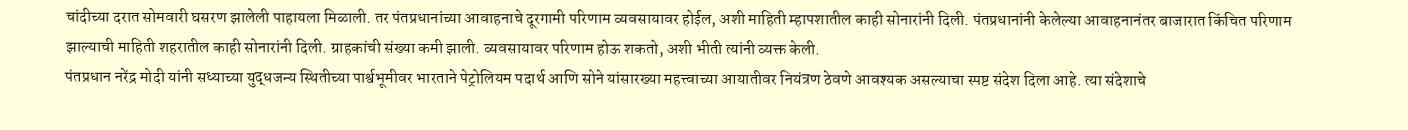चांदीच्या दरात सोमवारी घसरण झालेली पाहायला मिळाली. तर पंतप्रधानांच्या आवाहनाचे दूरगामी परिणाम व्यवसायावर होईल, अशी माहिती म्हापशातील काही सोनारांनी दिली. पंतप्रधानांनी केलेल्या आवाहनानंतर बाजारात किंचित परिणाम झाल्याची माहिती शहरातील काही सोनारांनी दिली. ग्राहकांची संख्या कमी झाली. व्यवसायावर परिणाम होऊ शकतो, अशी भीती त्यांनी व्यक्त केली.
पंतप्रधान नरेंद्र मोदी यांनी सध्याच्या युद्धजन्य स्थितीच्या पार्श्वभूमीवर भारताने पेट्रोलियम पदार्थ आणि सोने यांसारख्या महत्त्वाच्या आयातीवर नियंत्रण ठेवणे आवश्यक असल्याचा स्पष्ट संदेश दिला आहे. त्या संदेशाचे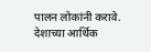पालन लोकांनी करावे. देशाच्या आर्थिक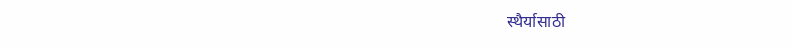स्थैर्यासाठी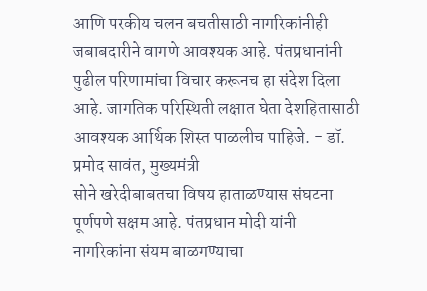आणि परकीय चलन बचतीसाठी नागरिकांनीही जबाबदारीने वागणे आवश्यक आहे. पंतप्रधानांनी पुढील परिणामांचा विचार करूनच हा संदेश दिला आहे. जागतिक परिस्थिती लक्षात घेता देशहितासाठी आवश्यक आर्थिक शिस्त पाळलीच पाहिजे. - डॉ. प्रमोद सावंत, मुख्यमंत्री
सोने खरेदीबाबतचा विषय हाताळण्यास संघटना पूर्णपणे सक्षम आहे. पंतप्रधान मोदी यांनी नागरिकांना संयम बाळगण्याचा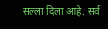सल्ला दिला आहे. सर्व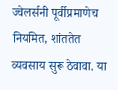ज्वेलर्सनी पूर्वीप्रमाणेच नियमित, शांततेत व्यवसाय सुरू ठेवावा. या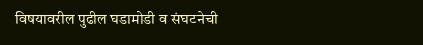विषयावरील पुढील घडामोडी व संघटनेची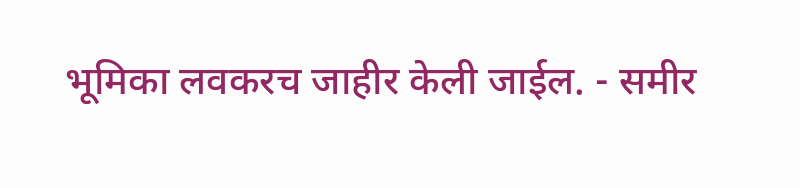भूमिका लवकरच जाहीर केली जाईल. - समीर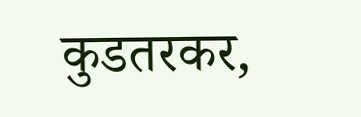कुडतरकर,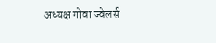अध्यक्ष गोवा ज्वेलर्स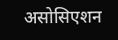असोसिएशन